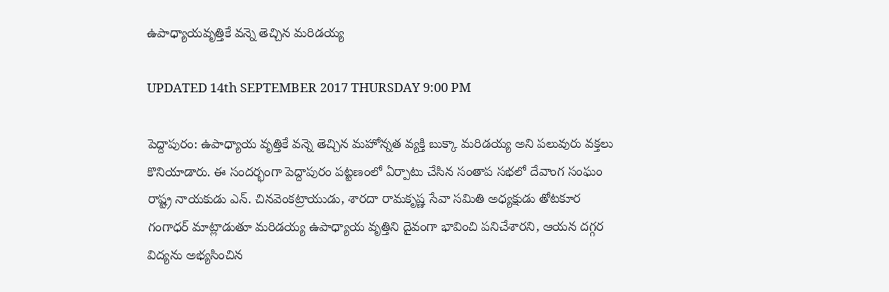ఉపాధ్యాయవృత్తికే వన్నె తెచ్చిన మరిడయ్య

UPDATED 14th SEPTEMBER 2017 THURSDAY 9:00 PM

పెద్దాపురం: ఉపాధ్యాయ వృత్తికే వన్నె తెచ్చిన మహోన్నత వ్యక్తి బుక్కా మరిడయ్య అని పలువురు వక్తలు కొనియాడారు. ఈ సందర్భంగా పెద్దాపురం పట్టణంలో ఏర్పాటు చేసిన సంతాప సభలో దేవాంగ సంఘం రాష్ట్ర నాయకుడు ఎన్. చినవెంకట్రాయుడు, శారదా రామకృష్ణ సేవా సమితి అధ్యక్షుడు తోటకూర గంగాధర్ మాట్లాడుతూ మరిడయ్య ఉపాధ్యాయ వృత్తిని దైవంగా భావించి పనిచేశారని, ఆయన దగ్గర విద్యను అభ్యసించిన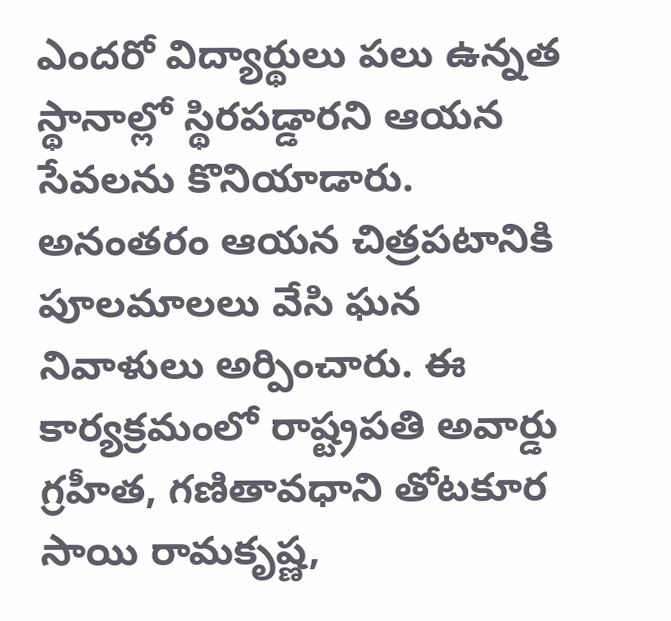ఎందరో విద్యార్థులు పలు ఉన్నత స్థానాల్లో స్థిరపడ్డారని ఆయన సేవలను కొనియాడారు. అనంతరం ఆయన చిత్రపటానికి పూలమాలలు వేసి ఘన నివాళులు అర్పించారు. ఈ కార్యక్రమంలో రాష్ట్రపతి అవార్డు గ్రహీత, గణితావధాని తోటకూర సాయి రామకృష్ణ,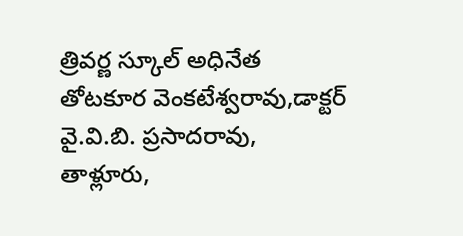త్రివర్ణ స్కూల్ అధినేత తోటకూర వెంకటేశ్వరావు,డాక్టర్ వై.వి.బి. ప్రసాదరావు, తాళ్లూరు,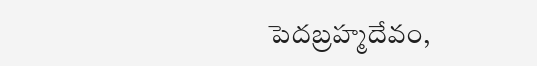పెదబ్రహ్మదేవం,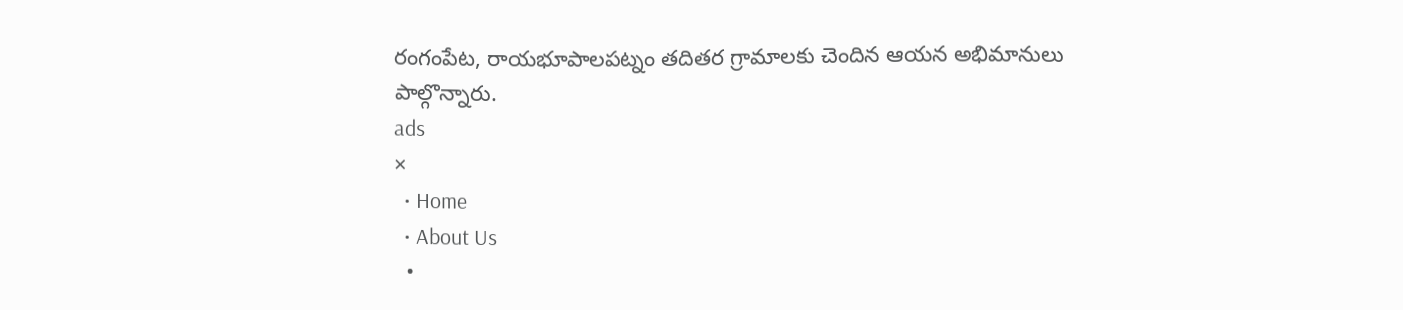రంగంపేట, రాయభూపాలపట్నం తదితర గ్రామాలకు చెందిన ఆయన అభిమానులు పాల్గొన్నారు.
ads
×
  • Home
  • About Us
  •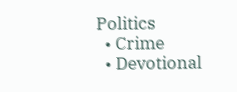Politics
  • Crime
  • Devotional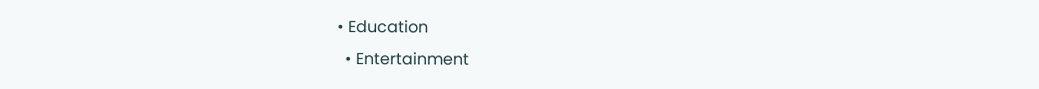• Education
  • Entertainment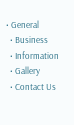• General
  • Business
  • Information
  • Gallery
  • Contact Us